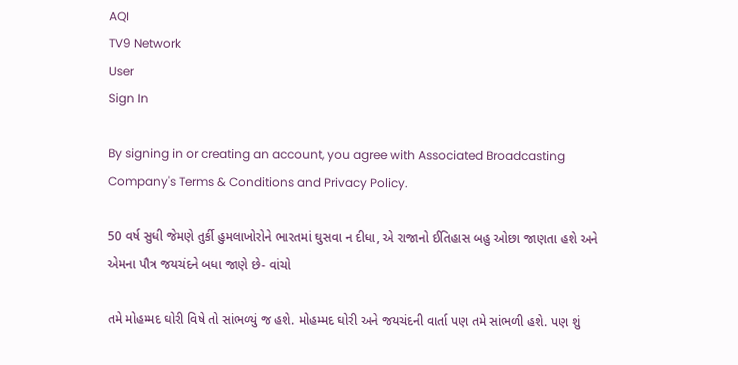AQI
TV9 Network
User
Sign In

By signing in or creating an account, you agree with Associated Broadcasting Company's Terms & Conditions and Privacy Policy.

50 વર્ષ સુધી જેમણે તુર્કી હુમલાખોરોને ભારતમાં ઘુસવા ન દીધા, એ રાજાનો ઈતિહાસ બહુ ઓછા જાણતા હશે અને એમના પૌત્ર જયચંદને બધા જાણે છે- વાંચો

તમે મોહમ્મદ ઘોરી વિષે તો સાંભળ્યું જ હશે. મોહમ્મદ ઘોરી અને જયચંદની વાર્તા પણ તમે સાંભળી હશે. પણ શું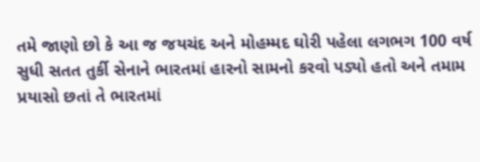તમે જાણો છો કે આ જ જયચંદ અને મોહમ્મદ ઘોરી પહેલા લગભગ 100 વર્ષ સુધી સતત તુર્કી સેનાને ભારતમાં હારનો સામનો કરવો પડ્યો હતો અને તમામ પ્રયાસો છતાં તે ભારતમાં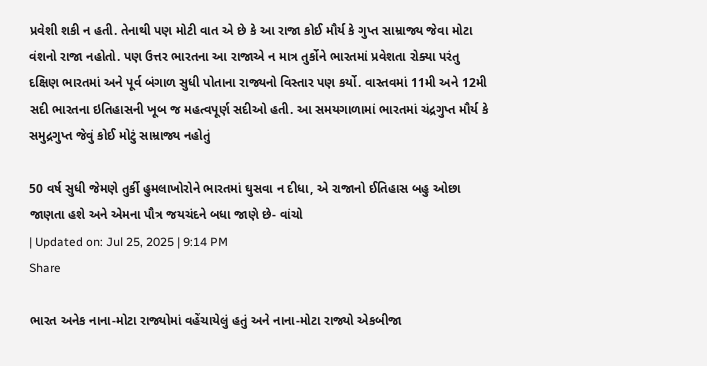પ્રવેશી શકી ન હતી. તેનાથી પણ મોટી વાત એ છે કે આ રાજા કોઈ મૌર્ય કે ગુપ્ત સામ્રાજ્ય જેવા મોટા વંશનો રાજા નહોતો. પણ ઉત્તર ભારતના આ રાજાએ ન માત્ર તુર્કોને ભારતમાં પ્રવેશતા રોક્યા પરંતુ દક્ષિણ ભારતમાં અને પૂર્વ બંગાળ સુધી પોતાના રાજ્યનો વિસ્તાર પણ કર્યો. વાસ્તવમાં 11મી અને 12મી સદી ભારતના ઇતિહાસની ખૂબ જ મહત્વપૂર્ણ સદીઓ હતી. આ સમયગાળામાં ભારતમાં ચંદ્રગુપ્ત મૌર્ય કે સમુદ્રગુપ્ત જેવું કોઈ મોટું સામ્રાજ્ય નહોતું

50 વર્ષ સુધી જેમણે તુર્કી હુમલાખોરોને ભારતમાં ઘુસવા ન દીધા, એ રાજાનો ઈતિહાસ બહુ ઓછા જાણતા હશે અને એમના પૌત્ર જયચંદને બધા જાણે છે- વાંચો
| Updated on: Jul 25, 2025 | 9:14 PM
Share

ભારત અનેક નાના-મોટા રાજ્યોમાં વહેંચાયેલું હતું અને નાના-મોટા રાજ્યો એકબીજા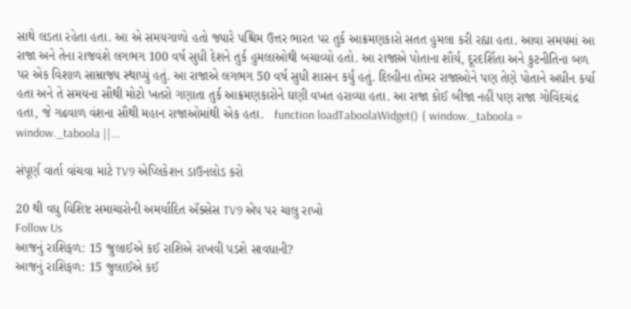સાથે લડતા રહેતા હતા. આ એ સમયગાળો હતો જ્યારે પશ્ચિમ ઉત્તર ભારત પર તુર્ક આક્રમણકારો સતત હુમલા કરી રહ્યા હતા. આવા સમયમાં આ રાજા અને તેના રાજવંશે લગભગ 100 વર્ષ સુધી દેશને તુર્ક હુમલાઓથી બચાવ્યો હતો. આ રાજાએ પોતાના શૌર્ય, દૂરદર્શિતા અને કુટનીતિના બળ પર એક વિશાળ સામ્રાજ્ય સ્થાપ્યું હતું. આ રાજાએ લગભગ 50 વર્ષ સુધી શાસન કર્યું હતું. દિલ્હીના તોમર રાજાઓને પણ તેણે પોતાને અધીન કર્યા હતા અને તે સમયના સૌથી મોટો ખતરો ગણાતા તુર્ક આક્રમણકારોને ઘણી વખત હરાવ્યા હતા. આ રાજા કોઈ બીજા નહીં પણ રાજા ગોવિંદચંદ્ર હતા, જે ગઢવાળ વંશના સૌથી મહાન રાજાઓમાંથી એક હતા.   function loadTaboolaWidget() { window._taboola = window._taboola ||...

સંપૂર્ણ વાર્તા વાંચવા માટે TV9 એપ્લિકેશન ડાઉનલોડ કરો

20 થી વધુ વિશિષ્ટ સમાચારોની અમર્યાદિત ઍક્સેસ TV9 એપ પર ચાલુ રાખો
Follow Us
આજનું રાશિફળ: 15 જુલાઈએ કઈ રાશિએ રાખવી પડશે સાવધાની?
આજનું રાશિફળ: 15 જુલાઈએ કઈ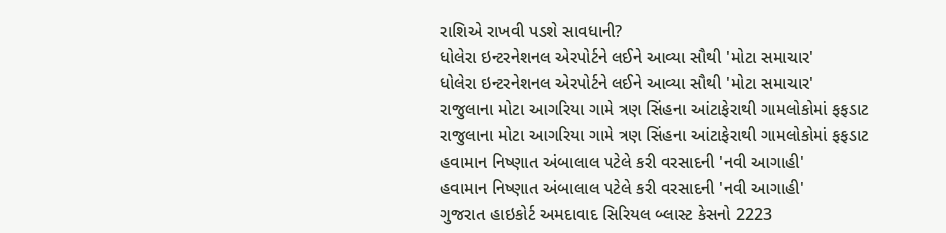રાશિએ રાખવી પડશે સાવધાની?
ધોલેરા ઇન્ટરનેશનલ એરપોર્ટને લઈને આવ્યા સૌથી 'મોટા સમાચાર'
ધોલેરા ઇન્ટરનેશનલ એરપોર્ટને લઈને આવ્યા સૌથી 'મોટા સમાચાર'
રાજુલાના મોટા આગરિયા ગામે ત્રણ સિંહના આંટાફેરાથી ગામલોકોમાં ફફડાટ
રાજુલાના મોટા આગરિયા ગામે ત્રણ સિંહના આંટાફેરાથી ગામલોકોમાં ફફડાટ
હવામાન નિષ્ણાત અંબાલાલ પટેલે કરી વરસાદની 'નવી આગાહી'
હવામાન નિષ્ણાત અંબાલાલ પટેલે કરી વરસાદની 'નવી આગાહી'
ગુજરાત હાઇકોર્ટ અમદાવાદ સિરિયલ બ્લાસ્ટ કેસનો 2223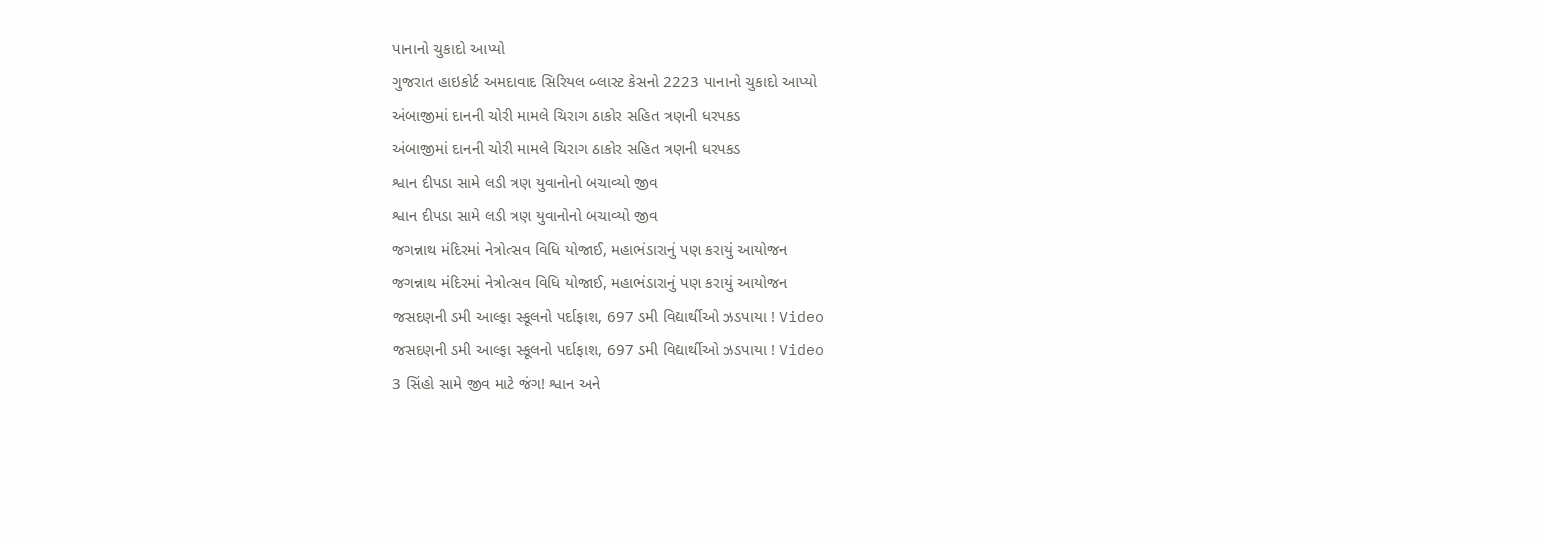પાનાનો ચુકાદો આપ્યો
ગુજરાત હાઇકોર્ટ અમદાવાદ સિરિયલ બ્લાસ્ટ કેસનો 2223 પાનાનો ચુકાદો આપ્યો
અંબાજીમાં દાનની ચોરી મામલે ચિરાગ ઠાકોર સહિત ત્રણની ધરપકડ
અંબાજીમાં દાનની ચોરી મામલે ચિરાગ ઠાકોર સહિત ત્રણની ધરપકડ
શ્વાન દીપડા સામે લડી ત્રણ યુવાનોનો બચાવ્યો જીવ
શ્વાન દીપડા સામે લડી ત્રણ યુવાનોનો બચાવ્યો જીવ
જગન્નાથ મંદિરમાં નેત્રોત્સવ વિધિ યોજાઈ, મહાભંડારાનું પણ કરાયું આયોજન
જગન્નાથ મંદિરમાં નેત્રોત્સવ વિધિ યોજાઈ, મહાભંડારાનું પણ કરાયું આયોજન
જસદણની ડમી આલ્ફા સ્કૂલનો પર્દાફાશ, 697 ડમી વિદ્યાર્થીઓ ઝડપાયા ! Video
જસદણની ડમી આલ્ફા સ્કૂલનો પર્દાફાશ, 697 ડમી વિદ્યાર્થીઓ ઝડપાયા ! Video
3 સિંહો સામે જીવ માટે જંગ! શ્વાન અને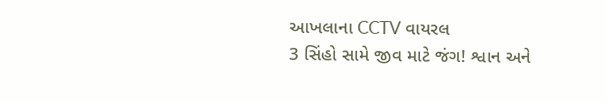આખલાના CCTV વાયરલ
3 સિંહો સામે જીવ માટે જંગ! શ્વાન અને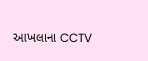આખલાના CCTV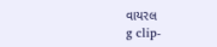વાયરલ
g clip-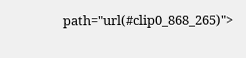path="url(#clip0_868_265)">